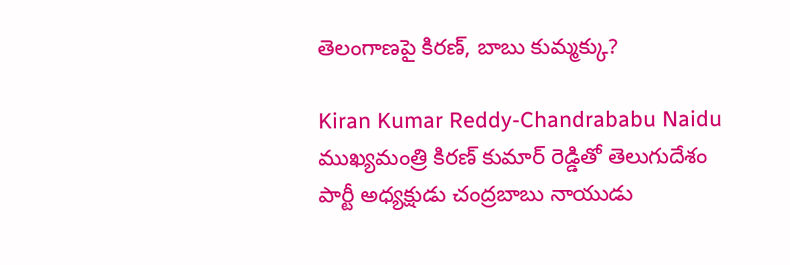తెలంగాణపై కిరణ్, బాబు కుమ్మక్కు?

Kiran Kumar Reddy-Chandrababu Naidu
ముఖ్యమంత్రి కిరణ్‌ కుమార్‌ రెడ్డి‌తో తెలుగుదేశం పార్టీ అధ్యక్షుడు చంద్రబాబు నాయుడు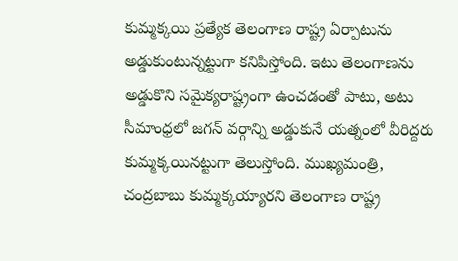కుమ్మక్కయి ప్రత్యేక తెలంగాణ రాష్ట్ర ఏర్పాటును అడ్డుకుంటున్నట్టుగా కనిపిస్తోంది. ఇటు తెలంగాణను అడ్డుకొని సమైక్యరాష్ట్రంగా ఉంచడంతో పాటు, అటు సీమాంధ్రలో జగన్ వర్గాన్ని అడ్డుకునే యత్నంలో వీరిద్దరు కుమ్మక్కయినట్టుగా తెలుస్తోంది. ముఖ్యమంత్రి, చంద్రబాబు కుమ్మక్కయ్యారని తెలంగాణ రాష్ట్ర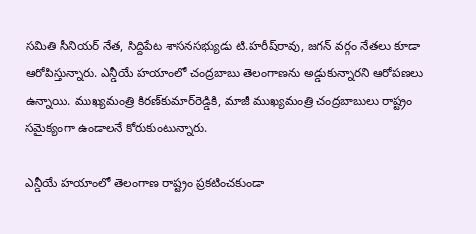సమితి సీనియర్ నేత, సిద్దిపేట శాసనసభ్యుడు టి.హరీష్‌రావు, జగన్ వర్గం నేతలు కూడా ఆరోపిస్తున్నారు. ఎన్డీయే హయాంలో చంద్రబాబు తెలంగాణను అడ్డుకున్నారని ఆరోపణలు ఉన్నాయి. ముఖ్యమంత్రి కిరణ్‌కుమార్‌రెడ్డి‌కి, మాజీ ముఖ్యమంత్రి చంద్రబాబులు రాష్ట్రం సమైక్యంగా ఉండాలనే కోరుకుంటున్నారు.

ఎన్డీయే హయాంలో తెలంగాణ రాష్ట్రం ప్రకటించకుండా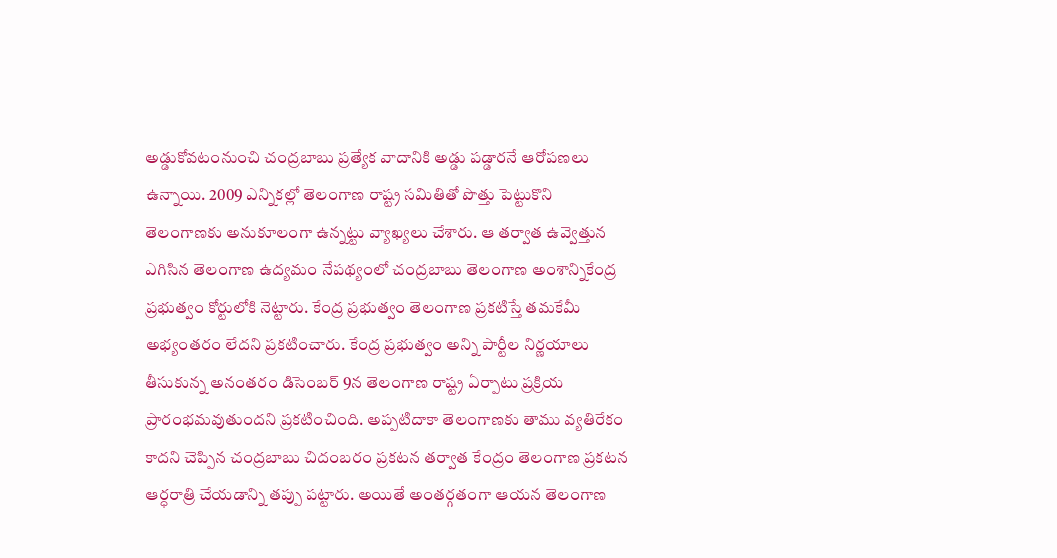అడ్డుకోవటంనుంచి చంద్రబాబు ప్రత్యేక వాదానికి అడ్డు పడ్డారనే ఆరోపణలు ఉన్నాయి. 2009 ఎన్నికల్లో తెలంగాణ రాష్ట్ర సమితితో పొత్తు పెట్టుకొని తెలంగాణకు అనుకూలంగా ఉన్నట్టు వ్యాఖ్యలు చేశారు. ఆ తర్వాత ఉవ్వెత్తున ఎగిసిన తెలంగాణ ఉద్యమం నేపథ్యంలో చంద్రబాబు తెలంగాణ అంశాన్నికేంద్ర ప్రభుత్వం కోర్టులోకి నెట్టారు. కేంద్ర ప్రభుత్వం తెలంగాణ ప్రకటిస్తే తమకేమీ అభ్యంతరం లేదని ప్రకటించారు. కేంద్ర ప్రభుత్వం అన్ని పార్టీల నిర్ణయాలు తీసుకున్న అనంతరం డిసెంబర్ 9న తెలంగాణ రాష్ట్ర ఏర్పాటు ప్రక్రియ ప్రారంభమవుతుందని ప్రకటించింది. అప్పటిదాకా తెలంగాణకు తాము వ్యతిరేకం కాదని చెప్పిన చంద్రబాబు చిదంబరం ప్రకటన తర్వాత కేంద్రం తెలంగాణ ప్రకటన ఆర్ధరాత్రి చేయడాన్ని తప్పు పట్టారు. అయితే అంతర్గతంగా ఆయన తెలంగాణ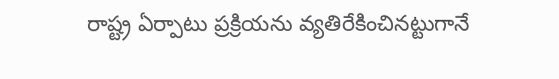రాష్ట్ర ఏర్పాటు ప్రక్రియను వ్యతిరేకించినట్టుగానే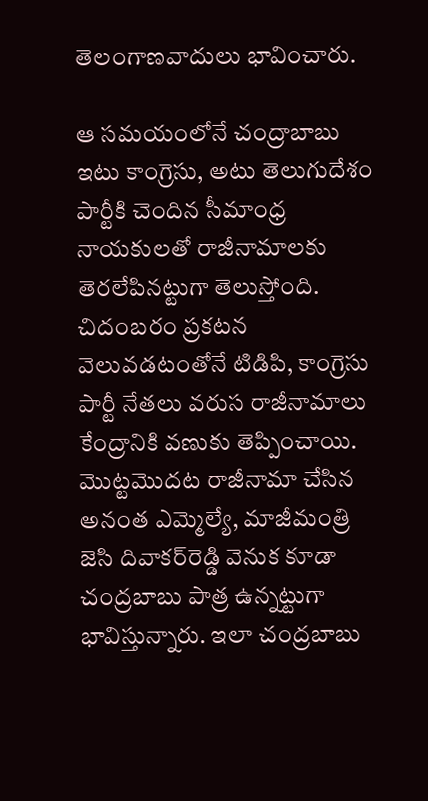తెలంగాణవాదులు భావించారు.

ఆ సమయంలోనే చంద్రాబాబు ఇటు కాంగ్రెసు, అటు తెలుగుదేశం పార్టీకి చెందిన సీమాంధ్ర నాయకులతో రాజీనామాలకు తెరలేపినట్టుగా తెలుస్తోంది. చిదంబరం ప్రకటన వెలువడటంతోనే టిడిపి, కాంగ్రెసు పార్టీ నేతలు వరుస రాజీనామాలు కేంద్రానికి వణుకు తెప్పించాయి. మొట్టమొదట రాజీనామా చేసిన అనంత ఎమ్మెల్యే, మాజీమంత్రి జెసి దివాకర్‌రెడ్డి వెనుక కూడా చంద్రబాబు పాత్ర ఉన్నట్టుగా భావిస్తున్నారు. ఇలా చంద్రబాబు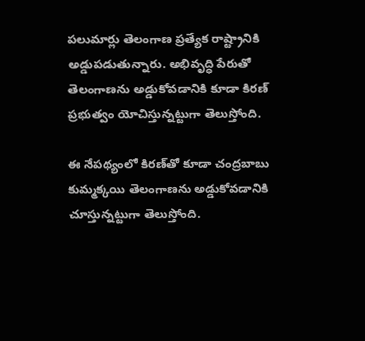పలుమార్లు తెలంగాణ ప్రత్యేక రాష్ట్రానికి అడ్డుపడుతున్నారు. అభివృద్ధి పేరుతో తెలంగాణను అడ్డుకోవడానికి కూడా కిరణ్ ప్రభుత్వం యోచిస్తున్నట్టుగా తెలుస్తోంది.

ఈ నేపథ్యంలో కిరణ్‌తో కూడా చంద్రబాబు కుమ్మక్కయి తెలంగాణను అడ్డుకోవడానికి చూస్తున్నట్టుగా తెలుస్తోంది.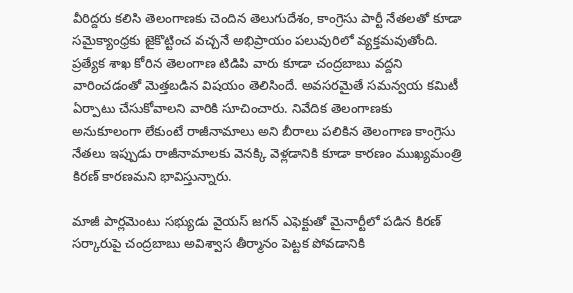వీరిద్దరు కలిసి తెలంగాణకు చెందిన తెలుగుదేశం, కాంగ్రెసు పార్టీ నేతలతో కూడా సమైక్యాంధ్రకు జైకొట్టించ వచ్చనే అభిప్రాయం పలువురిలో వ్యక్తమవుతోంది. ప్రత్యేక శాఖ కోరిన తెలంగాణ టిడిపి వారు కూడా చంద్రబాబు వద్దని వారించడంతో మెత్తబడిన విషయం తెలిసిందే. అవసరమైతే సమన్వయ కమిటీ ఏర్పాటు చేసుకోవాలని వారికి సూచించారు. నివేదిక తెలంగాణకు అనుకూలంగా లేకుంటే రాజీనామాలు అని బీరాలు పలికిన తెలంగాణ కాంగ్రెసు నేతలు ఇప్పుడు రాజీనామాలకు వెనక్కి వెళ్లడానికి కూడా కారణం ముఖ్యమంత్రి కిరణ్‌ కారణమని భావిస్తున్నారు.

మాజీ పార్లమెంటు సభ్యుడు వైయస్ జగన్ ఎఫెక్టుతో మైనార్టీలో పడిన కిరణ్ సర్కారుపై చంద్రబాబు అవిశ్వాస తీర్మానం పెట్టక పోవడానికి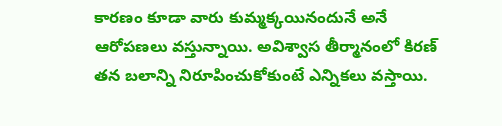కారణం కూడా వారు కుమ్మక్కయినందునే అనే ఆరోపణలు వస్తున్నాయి. అవిశ్వాస తీర్మానంలో కిరణ్ తన బలాన్ని నిరూపించుకోకుంటే ఎన్నికలు వస్తాయి.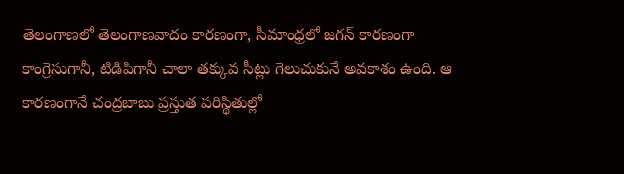తెలంగాణలో తెలంగాణవాదం కారణంగా, సీమాంధ్రలో జగన్ కారణంగా కాంగ్రెసు‌గానీ, టిడిపిగానీ చాలా తక్కువ సీట్లు గెలుచుకునే అవకాశం ఉంది. ఆ కారణంగానే చంద్రబాబు ప్రస్తుత పరిస్థితుల్లో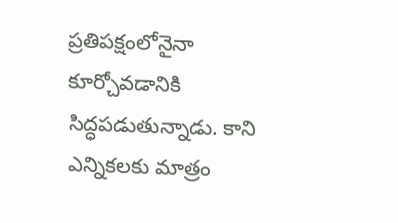ప్రతిపక్షంలోనైనా కూర్చోవడానికి సిద్ధపడుతున్నాడు. కాని ఎన్నికలకు మాత్రం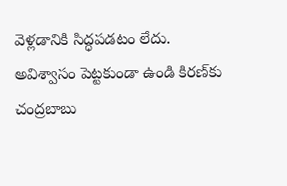వెళ్లడానికి సిద్ధపడటం లేదు. అవిశ్వాసం పెట్టకుండా ఉండి కిరణ్‌కు చంద్రబాబు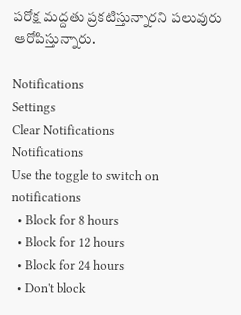పరోక్ష మద్దతు ప్రకటిస్తున్నారని పలువురు ఆరోపిస్తున్నారు.

Notifications
Settings
Clear Notifications
Notifications
Use the toggle to switch on notifications
  • Block for 8 hours
  • Block for 12 hours
  • Block for 24 hours
  • Don't block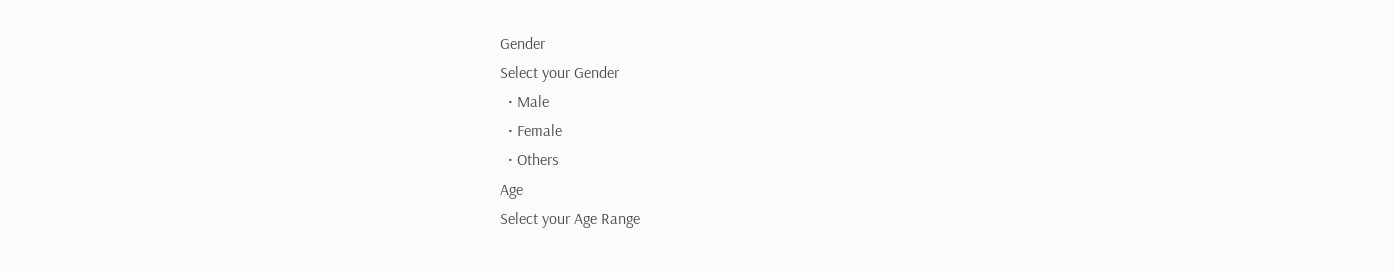Gender
Select your Gender
  • Male
  • Female
  • Others
Age
Select your Age Range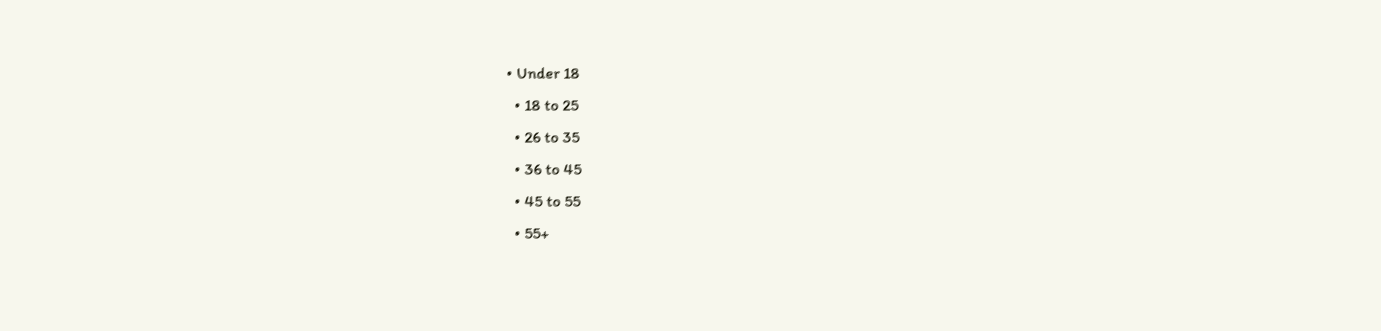• Under 18
  • 18 to 25
  • 26 to 35
  • 36 to 45
  • 45 to 55
  • 55+